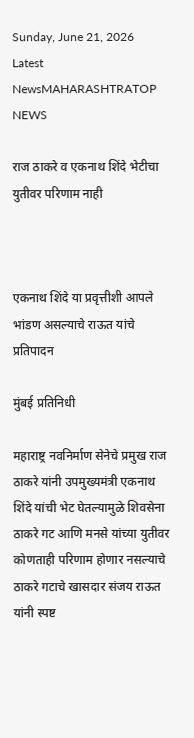Sunday, June 21, 2026
Latest NewsMAHARASHTRATOP NEWS

राज ठाकरे व एकनाथ शिंदे भेटीचा युतीवर परिणाम नाही



एकनाथ शिंदे या प्रवृत्तीशी आपले भांडण असल्याचे राऊत यांचे प्रतिपादन

मुंबई प्रतिनिधी

महाराष्ट्र नवनिर्माण सेनेचे प्रमुख राज ठाकरे यांनी उपमुख्यमंत्री एकनाथ शिंदे यांची भेट घेतल्यामुळे शिवसेना ठाकरे गट आणि मनसे यांच्या युतीवर कोणताही परिणाम होणार नसल्याचे ठाकरे गटाचे खासदार संजय राऊत यांनी स्पष्ट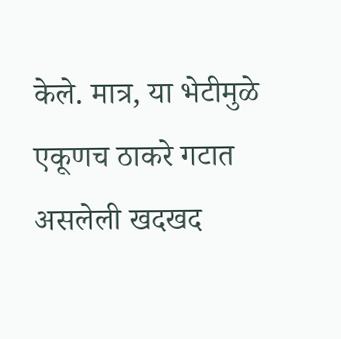केले. मात्र, या भेटीमुळे एकूणच ठाकरे गटात असलेली खदखद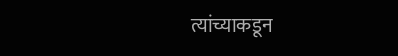त्यांच्याकडून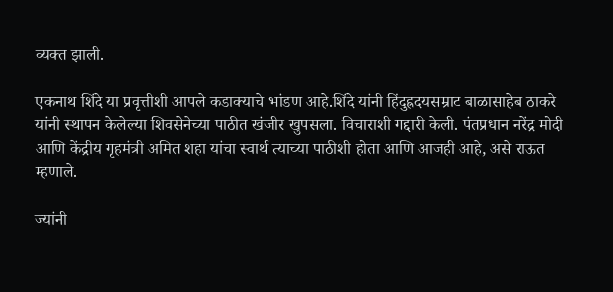व्यक्त झाली.

एकनाथ शिंदे या प्रवृत्तीशी आपले कडाक्याचे भांडण आहे.शिंदे यांनी हिंदुह्रदयसम्राट बाळासाहेब ठाकरे यांनी स्थापन केलेल्या शिवसेनेच्या पाठीत खंजीर खुपसला. विचाराशी गद्दारी केली. पंतप्रधान नरेंद्र मोदी आणि केंद्रीय गृहमंत्री अमित शहा यांचा स्वार्थ त्याच्या पाठीशी होता आणि आजही आहे, असे राऊत म्हणाले.

ज्यांनी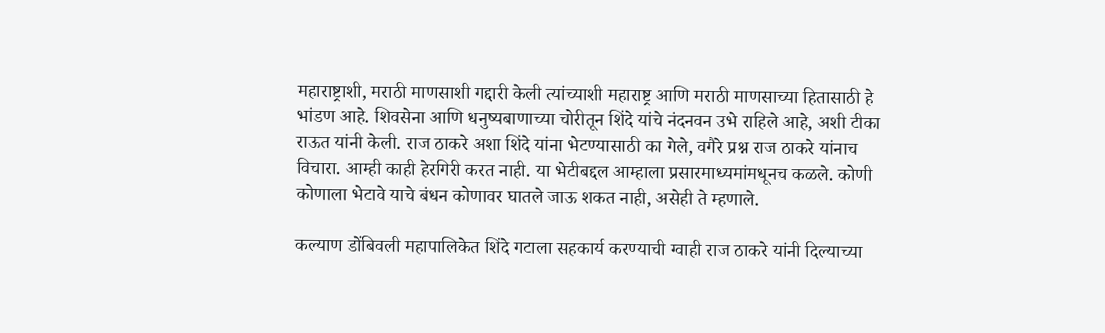महाराष्ट्राशी, मराठी माणसाशी गद्दारी केली त्यांच्याशी महाराष्ट्र आणि मराठी माणसाच्या हितासाठी हे भांडण आहे. शिवसेना आणि धनुष्यबाणाच्या चोरीतून शिंदे यांचे नंदनवन उभे राहिले आहे, अशी टीका राऊत यांनी केली. राज ठाकरे अशा शिंदे यांना भेटण्यासाठी का गेले, वगैरे प्रश्न राज ठाकरे यांनाच विचारा. आम्ही काही हेरगिरी करत नाही. या भेटीबद्दल आम्हाला प्रसारमाध्यमांमधूनच कळले. कोणी कोणाला भेटावे याचे बंधन कोणावर घातले जाऊ शकत नाही, असेही ते म्हणाले.

कल्याण डोंबिवली महापालिकेत शिंदे गटाला सहकार्य करण्याची ग्वाही राज ठाकरे यांनी दिल्याच्या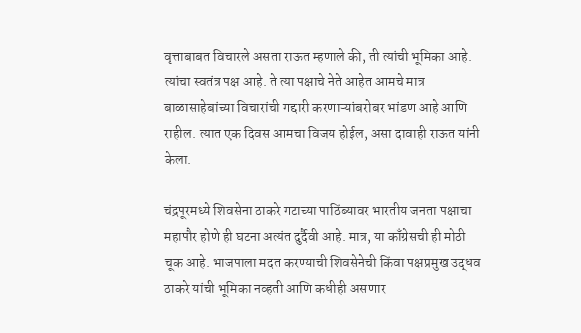वृत्ताबाबत विचारले असता राऊत म्हणाले की, ती त्यांची भूमिका आहे. त्यांचा स्वतंत्र पक्ष आहे. ते त्या पक्षाचे नेते आहेत आमचे मात्र बाळासाहेबांच्या विचारांची गद्दारी करणाऱ्यांबरोबर भांडण आहे आणि राहील. त्यात एक दिवस आमचा विजय होईल, असा दावाही राऊत यांनी केला.

चंद्रपूरमध्ये शिवसेना ठाकरे गटाच्या पाठिंब्यावर भारतीय जनता पक्षाचा महापौर होणे ही घटना अत्यंत दुर्दैवी आहे. मात्र, या काँग्रेसची ही मोठी चूक आहे. भाजपाला मदत करण्याची शिवसेनेची किंवा पक्षप्रमुख उद्धव ठाकरे यांची भूमिका नव्हती आणि कधीही असणार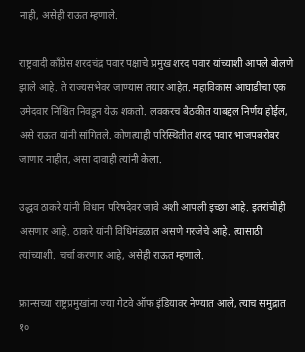नाही, असेही राऊत म्हणाले.

राष्ट्रवादी काँग्रेस शरदचंद्र पवार पक्षाचे प्रमुख शरद पवार यांच्याशी आपले बोलणे झाले आहे. ते राज्यसभेवर जाण्यास तयार आहेत. महाविकास आघाडीचा एक उमेदवार निश्चित निवडून येऊ शकतो. लवकरच बैठकीत याबद्दल निर्णय होईल, असे राऊत यांनी सांगितले. कोणत्याही परिस्थितीत शरद पवार भाजपबरोबर जाणार नाहीत, असा दावाही त्यांनी केला.

उद्धव ठाकरे यांनी विधान परिषदेवर जावे अशी आपली इच्छा आहे. इतरांचीही असणार आहे. ठाकरे यांनी विधिमंडळात असणे गरजेचे आहे. त्यासाठी त्यांच्याशी. चर्चा करणार आहे, असेही राऊत म्हणाले.

फ्रान्सच्या राष्ट्रप्रमुखांना ज्या गेटवे ऑफ इंडियावर नेण्यात आले, त्याच समुद्रात १०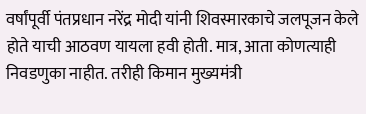वर्षांपूर्वी पंतप्रधान नरेंद्र मोदी यांनी शिवस्मारकाचे जलपूजन केले होते याची आठवण यायला हवी होती. मात्र, आता कोणत्याही निवडणुका नाहीत. तरीही किमान मुख्यमंत्री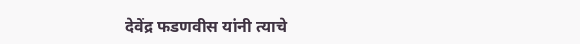देवेंद्र फडणवीस यांनी त्याचे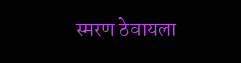स्मरण ठेवायला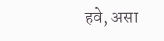हवे, असा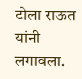टोला राऊत यांनी लगावला.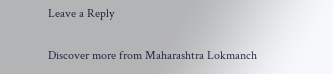Leave a Reply

Discover more from Maharashtra Lokmanch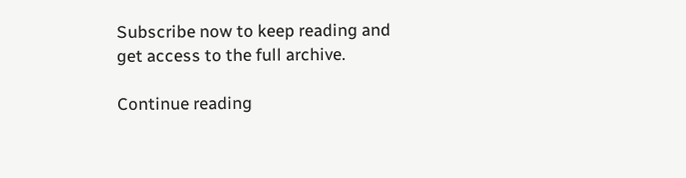Subscribe now to keep reading and get access to the full archive.

Continue reading